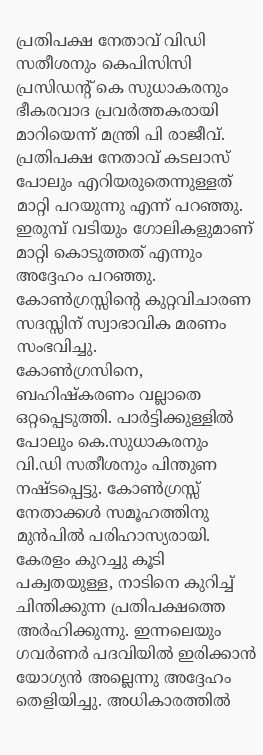പ്രതിപക്ഷ നേതാവ് വിഡി സതീശനും കെപിസിസി പ്രസിഡൻ്റ് കെ സുധാകരനും ഭീകരവാദ പ്രവർത്തകരായി മാറിയെന്ന് മന്ത്രി പി രാജീവ്. പ്രതിപക്ഷ നേതാവ് കടലാസ് പോലും എറിയരുതെന്നുള്ളത് മാറ്റി പറയുന്നു എന്ന് പറഞ്ഞു. ഇരുമ്പ് വടിയും ഗോലികളുമാണ് മാറ്റി കൊടുത്തത് എന്നും അദ്ദേഹം പറഞ്ഞു. കോൺഗ്രസ്സിന്റെ കുറ്റവിചാരണ സദസ്സിന് സ്വാഭാവിക മരണം സംഭവിച്ചു.
കോൺഗ്രസിനെ, ബഹിഷ്കരണം വല്ലാതെ ഒറ്റപ്പെടുത്തി. പാർട്ടിക്കുള്ളിൽ പോലും കെ.സുധാകരനും വി.ഡി സതീശനും പിന്തുണ നഷ്ടപ്പെട്ടു. കോൺഗ്രസ്സ് നേതാക്കൾ സമൂഹത്തിനു മുൻപിൽ പരിഹാസ്യരായി. കേരളം കുറച്ചു കൂടി പക്വതയുള്ള, നാടിനെ കുറിച്ച് ചിന്തിക്കുന്ന പ്രതിപക്ഷത്തെ അർഹിക്കുന്നു. ഇന്നലെയും ഗവർണർ പദവിയിൽ ഇരിക്കാൻ യോഗ്യൻ അല്ലെന്നു അദ്ദേഹം തെളിയിച്ചു. അധികാരത്തിൽ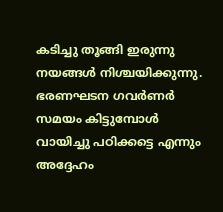കടിച്ചു തൂങ്ങി ഇരുന്നു നയങ്ങൾ നിശ്ചയിക്കുന്നു. ഭരണഘടന ഗവർണർ സമയം കിട്ടുമ്പോൾ വായിച്ചു പഠിക്കട്ടെ എന്നും അദ്ദേഹം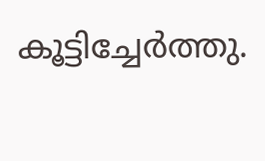കൂട്ടിച്ചേർത്തു.